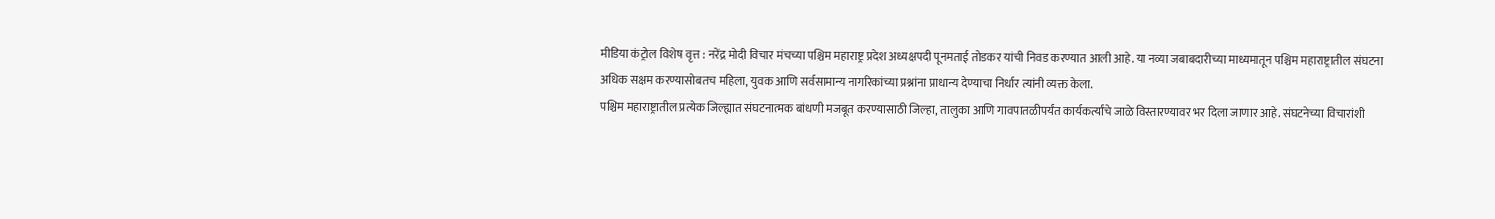मीडिया कंट्रोल विशेष वृत्त : नरेंद्र मोदी विचार मंचच्या पश्चिम महाराष्ट्र प्रदेश अध्यक्षपदी पूनमताई तोडकर यांची निवड करण्यात आली आहे. या नव्या जबाबदारीच्या माध्यमातून पश्चिम महाराष्ट्रातील संघटना अधिक सक्षम करण्यासोबतच महिला, युवक आणि सर्वसामान्य नागरिकांच्या प्रश्नांना प्राधान्य देण्याचा निर्धार त्यांनी व्यक्त केला.
पश्चिम महाराष्ट्रातील प्रत्येक जिल्ह्यात संघटनात्मक बांधणी मजबूत करण्यासाठी जिल्हा, तालुका आणि गावपातळीपर्यंत कार्यकर्त्यांचे जाळे विस्तारण्यावर भर दिला जाणार आहे. संघटनेच्या विचारांशी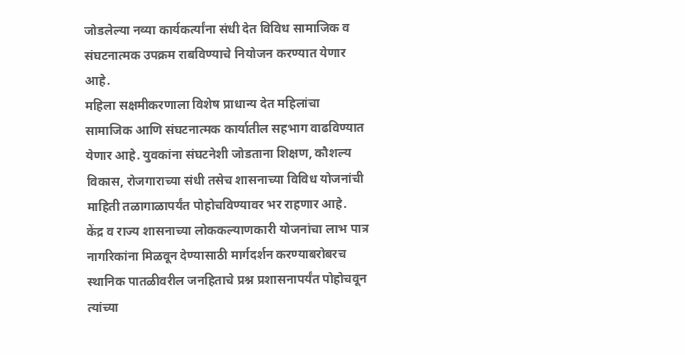जोडलेल्या नव्या कार्यकर्त्यांना संधी देत विविध सामाजिक व संघटनात्मक उपक्रम राबविण्याचे नियोजन करण्यात येणार आहे.
महिला सक्षमीकरणाला विशेष प्राधान्य देत महिलांचा सामाजिक आणि संघटनात्मक कार्यातील सहभाग वाढविण्यात येणार आहे. युवकांना संघटनेशी जोडताना शिक्षण, कौशल्य विकास, रोजगाराच्या संधी तसेच शासनाच्या विविध योजनांची माहिती तळागाळापर्यंत पोहोचविण्यावर भर राहणार आहे.
केंद्र व राज्य शासनाच्या लोककल्याणकारी योजनांचा लाभ पात्र नागरिकांना मिळवून देण्यासाठी मार्गदर्शन करण्याबरोबरच स्थानिक पातळीवरील जनहिताचे प्रश्न प्रशासनापर्यंत पोहोचवून त्यांच्या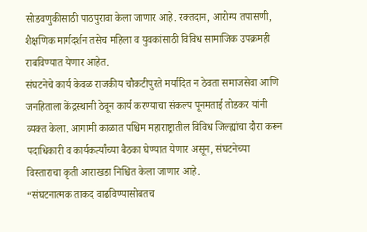सोडवणुकीसाठी पाठपुरावा केला जाणार आहे. रक्तदान, आरोग्य तपासणी, शैक्षणिक मार्गदर्शन तसेच महिला व युवकांसाठी विविध सामाजिक उपक्रमही राबविण्यात येणार आहेत.
संघटनेचे कार्य केवळ राजकीय चौकटीपुरते मर्यादित न ठेवता समाजसेवा आणि जनहिताला केंद्रस्थानी ठेवून कार्य करण्याचा संकल्प पूनमताई तोडकर यांनी व्यक्त केला. आगामी काळात पश्चिम महाराष्ट्रातील विविध जिल्ह्यांचा दौरा करून पदाधिकारी व कार्यकर्त्यांच्या बैठका घेण्यात येणार असून, संघटनेच्या विस्ताराचा कृती आराखडा निश्चित केला जाणार आहे.
“संघटनात्मक ताकद वाढविण्यासोबतच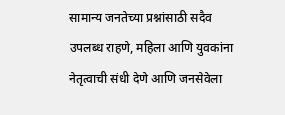सामान्य जनतेच्या प्रश्नांसाठी सदैव उपलब्ध राहणे, महिला आणि युवकांना नेतृत्वाची संधी देणे आणि जनसेवेला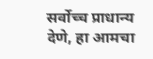सर्वोच्च प्राधान्य देणे, हा आमचा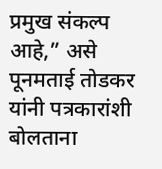प्रमुख संकल्प आहे,” असे पूनमताई तोडकर यांनी पत्रकारांशी बोलताना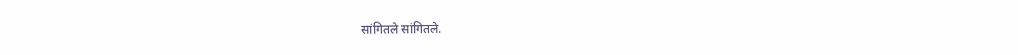सांगितले सांगितले.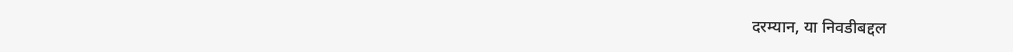दरम्यान, या निवडीबद्दल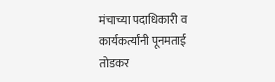मंचाच्या पदाधिकारी व कार्यकर्त्यांनी पूनमताई तोडकर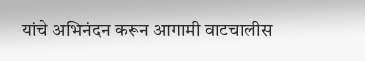यांचे अभिनंदन करून आगामी वाटचालीस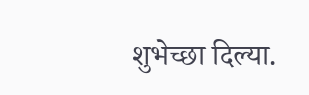शुभेच्छा दिल्या.